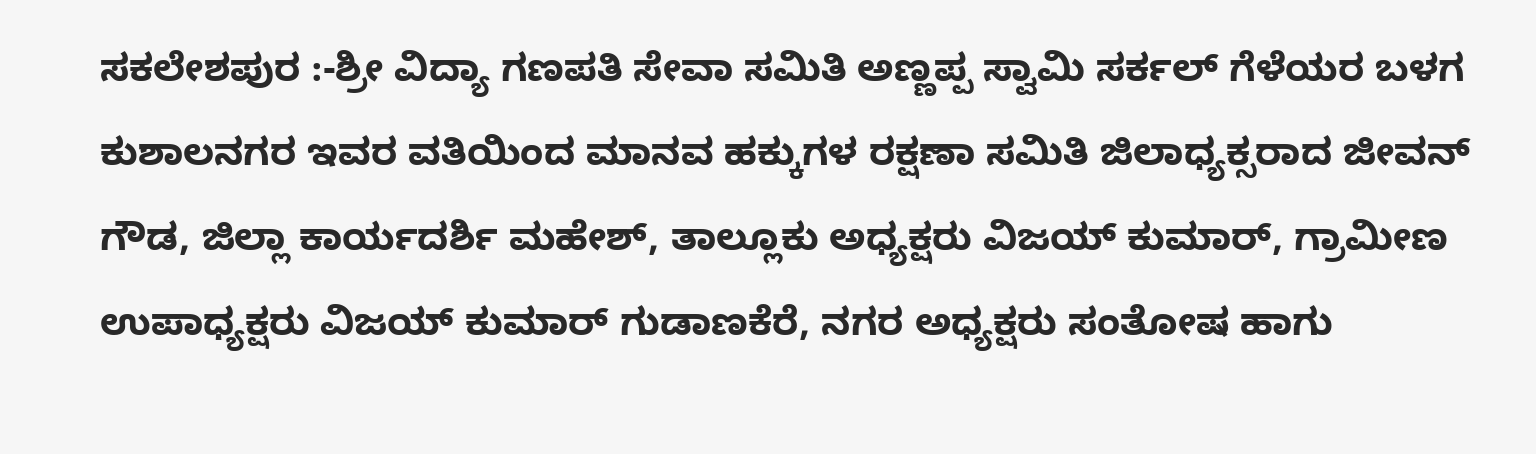ಸಕಲೇಶಪುರ :-ಶ್ರೀ ವಿದ್ಯಾ ಗಣಪತಿ ಸೇವಾ ಸಮಿತಿ ಅಣ್ಣಪ್ಪ ಸ್ವಾಮಿ ಸರ್ಕಲ್ ಗೆಳೆಯರ ಬಳಗ ಕುಶಾಲನಗರ ಇವರ ವತಿಯಿಂದ ಮಾನವ ಹಕ್ಕುಗಳ ರಕ್ಷಣಾ ಸಮಿತಿ ಜಿಲಾಧ್ಯಕ್ಸರಾದ ಜೀವನ್ ಗೌಡ, ಜಿಲ್ಲಾ ಕಾರ್ಯದರ್ಶಿ ಮಹೇಶ್, ತಾಲ್ಲೂಕು ಅಧ್ಯಕ್ಷರು ವಿಜಯ್ ಕುಮಾರ್, ಗ್ರಾಮೀಣ ಉಪಾಧ್ಯಕ್ಷರು ವಿಜಯ್ ಕುಮಾರ್ ಗುಡಾಣಕೆರೆ, ನಗರ ಅಧ್ಯಕ್ಷರು ಸಂತೋಷ ಹಾಗು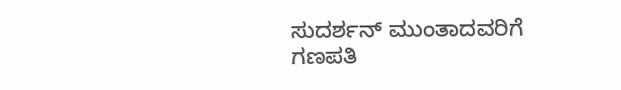ಸುದರ್ಶನ್ ಮುಂತಾದವರಿಗೆ ಗಣಪತಿ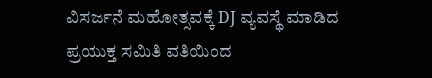ವಿಸರ್ಜನೆ ಮಹೋತ್ಸವಕ್ಕೆ DJ ವ್ಯವಸ್ಥೆ ಮಾಡಿದ ಪ್ರಯುಕ್ತ ಸಮಿತಿ ವತಿಯಿಂದ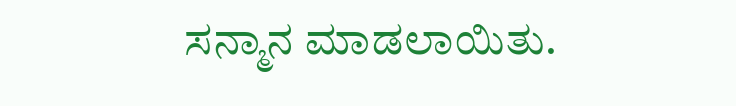ಸನ್ಮಾನ ಮಾಡಲಾಯಿತು.